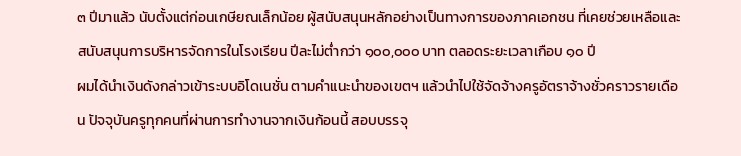๓ ปีมาแล้ว นับตั้งแต่ก่อนเกษียณเล็กน้อย ผู้สนับสนุนหลักอย่างเป็นทางการของภาคเอกชน ที่เคยช่วยเหลือและสนับสนุนการบริหารจัดการในโรงเรียน ปีละไม่ต่ำกว่า ๑๐๐,๐๐๐ บาท ตลอดระยะเวลาเกือบ ๑๐ ปี
ผมได้นำเงินดังกล่าวเข้าระบบอิโดเนชั่น ตามคำแนะนำของเขตฯ แล้วนำไปใช้จัดจ้างครูอัตราจ้างชั่วคราวรายเดือน ปัจจุบันครูทุกคนที่ผ่านการทำงานจากเงินก้อนนี้ สอบบรรจุ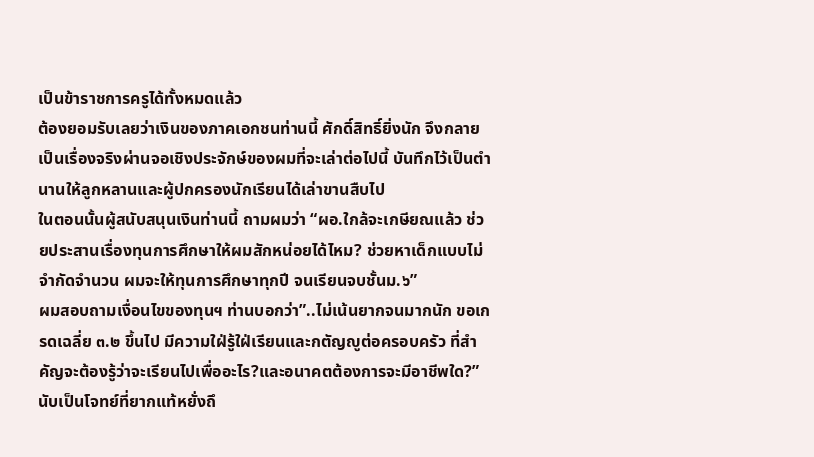เป็นข้าราชการครูได้ทั้งหมดแล้ว
ต้องยอมรับเลยว่าเงินของภาคเอกชนท่านนี้ ศักดิ์สิทธิ์ยิ่งนัก จึงกลายเป็นเรื่องจริงผ่านจอเชิงประจักษ์ของผมที่จะเล่าต่อไปนี้ บันทึกไว้เป็นตำนานให้ลูกหลานและผู้ปกครองนักเรียนได้เล่าขานสืบไป
ในตอนนั้นผู้สนับสนุนเงินท่านนี้ ถามผมว่า “ผอ.ใกล้จะเกษียณแล้ว ช่วยประสานเรื่องทุนการศึกษาให้ผมสักหน่อยได้ไหม? ช่วยหาเด็กแบบไม่จำกัดจำนวน ผมจะให้ทุนการศึกษาทุกปี จนเรียนจบชั้นม.๖”
ผมสอบถามเงื่อนไขของทุนฯ ท่านบอกว่า”..ไม่เน้นยากจนมากนัก ขอเกรดเฉลี่ย ๓.๒ ขึ้นไป มีความใฝ่รู้ใฝ่เรียนและกตัญญูต่อครอบครัว ที่สำคัญจะต้องรู้ว่าจะเรียนไปเพื่ออะไร?และอนาคตต้องการจะมีอาชีพใด?”
นับเป็นโจทย์ที่ยากแท้หยั่งถึ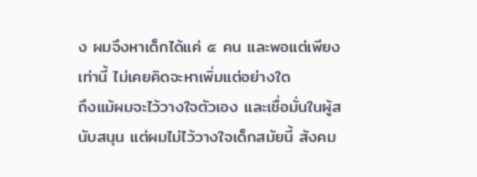ง ผมจึงหาเด็กได้แค่ ๕ คน และพอแต่เพียงเท่านี้ ไม่เคยคิดจะหาเพิ่มแต่อย่างใด
ถึงแม้ผมจะไว้วางใจตัวเอง และเชื่อมั่นในผู้สนับสนุน แต่ผมไม่ไว้วางใจเด็กสมัยนี้ สังคม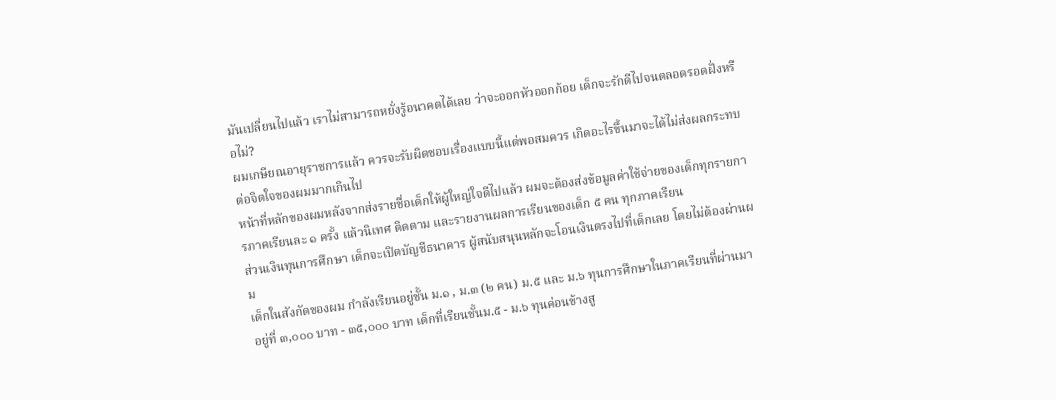มันเปลี่ยนไปแล้ว เราไม่สามารถหยั่งรู้อนาคตได้เลย ว่าจะออกหัวออกก้อย เด็กจะรักดีไปจนตลอดรอดฝั่งหรือไม่?
ผมเกษียณอายุราชการแล้ว ควรจะรับผิดชอบเรื่องแบบนี้แต่พอสมควร เกิดอะไรขึ้นมาจะได้ไม่ส่งผลกระทบต่อจิตใจของผมมากเกินไป
หน้าที่หลักของผมหลังจากส่งรายชื่อเด็กให้ผู้ใหญ่ใจดีไปแล้ว ผมจะต้องส่งข้อมูลค่าใช้จ่ายของเด็กทุกรายการภาคเรียนละ ๑ ครั้ง แล้วนิเทศ ติดตาม และรายงานผลการเรียนของเด็ก ๕ คน ทุกภาคเรียน
ส่วนเงินทุนการศึกษา เด็กจะเปิดบัญชีธนาคาร ผู้สนับสนุนหลักจะโอนเงินตรงไปที่เด็กเลย โดยไม่ต้องผ่านผม
เด็กในสังกัดของผม กำลังเรียนอยู่ชั้น ม.๑ , ม.๓ (๒ คน) ม.๕ และ ม.๖ ทุนการศึกษาในภาคเรียนที่ผ่านมา อยู่ที่ ๓,๐๐๐ บาท - ๓๕,๐๐๐ บาท เด็กที่เรียนชั้นม.๕ - ม.๖ ทุนค่อนข้างสู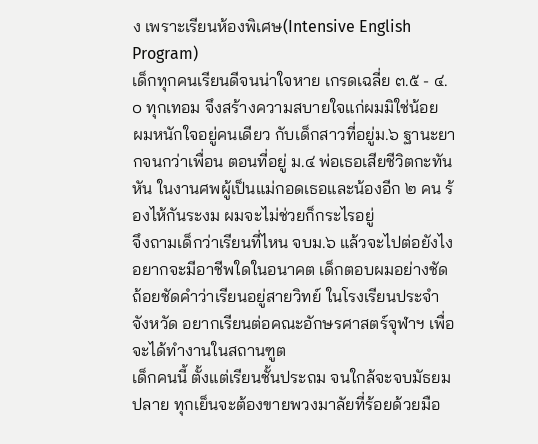ง เพราะเรียนห้องพิเศษ(Intensive English Program)
เด็กทุกคนเรียนดีจนน่าใจหาย เกรดเฉลี่ย ๓.๕ - ๔.๐ ทุกเทอม จึงสร้างความสบายใจแก่ผมมิใช่น้อย
ผมหนักใจอยู่คนเดียว กับเด็กสาวที่อยู่ม.๖ ฐานะยากจนกว่าเพื่อน ตอนที่อยู่ ม.๔ พ่อเธอเสียชีวิตกะทันหัน ในงานศพผู้เป็นแม่กอดเธอและน้องอีก ๒ คน ร้องไห้กันระงม ผมจะไม่ช่วยก็กระไรอยู่
จึงถามเด็กว่าเรียนที่ไหน จบม.๖ แล้วจะไปต่อยังไง อยากจะมีอาชีพใดในอนาคต เด็กตอบผมอย่างชัดถ้อยชัดคำว่าเรียนอยู่สายวิทย์ ในโรงเรียนประจำจังหวัด อยากเรียนต่อคณะอักษรศาสตร์จุฬาฯ เพื่อจะได้ทำงานในสถานฑูต
เด็กคนนี้ ตั้งแต่เรียนชั้นประถม จนใกล้จะจบมัธยมปลาย ทุกเย็นจะต้องขายพวงมาลัยที่ร้อยด้วยมือ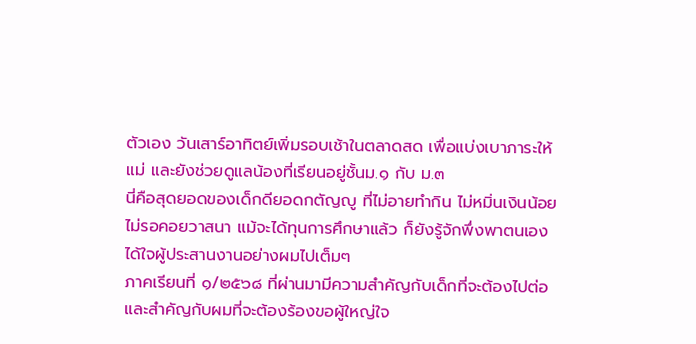ตัวเอง วันเสาร์อาทิตย์เพิ่มรอบเช้าในตลาดสด เพื่อแบ่งเบาภาระให้แม่ และยังช่วยดูแลน้องที่เรียนอยู่ชั้นม.๑ กับ ม.๓
นี่คือสุดยอดของเด็กดียอดกตัญญู ที่ไม่อายทำกิน ไม่หมิ่นเงินน้อย ไม่รอคอยวาสนา แม้จะได้ทุนการศึกษาแล้ว ก็ยังรู้จักพึ่งพาตนเอง ได้ใจผู้ประสานงานอย่างผมไปเต็มๆ
ภาคเรียนที่ ๑/๒๕๖๘ ที่ผ่านมามีความสำคัญกับเด็กที่จะต้องไปต่อ และสำคัญกับผมที่จะต้องร้องขอผู้ใหญ่ใจ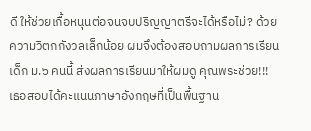ดี ให้ช่วยเกื้อหนุนต่อจนจบปริญญาตรีจะได้หรือไม่? ด้วยความวิตกกังวลเล็กน้อย ผมจึงต้องสอบถามผลการเรียน
เด็ก ม.๖ คนนี้ ส่งผลการเรียนมาให้ผมดู คุณพระช่วย!!! เธอสอบได้คะแนนภาษาอังกฤษที่เป็นพื้นฐาน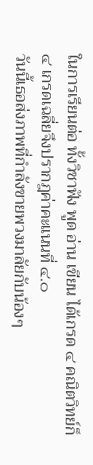ในการเรียนต่อ ทั้งวิชาฟัง พูด อ่าน เขียน ได้เกรด ๔ คณิตวิทย์ก็ ๔ เกรดเฉลี่ยจึงปรากฎค่าคะแนนที่ ๔.๐
วันนี้เธอส่งภาพที่กำลังขายพวงมาลัยกับน้องๆ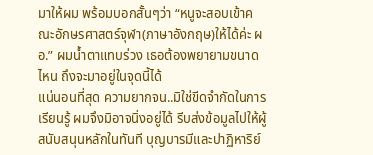มาให้ผม พร้อมบอกสั้นๆว่า “หนูจะสอบเข้าคณะอักษรศาสตร์จุฬา(ภาษาอังกฤษ)ให้ได้ค่ะ ผอ.” ผมน้ำตาแทบร่วง เธอต้องพยายามขนาดไหน ถึงจะมาอยู่ในจุดนี้ได้
แน่นอนที่สุด ความยากจน..มิใช่ขีดจำกัดในการเรียนรู้ ผมจึงมิอาจนิ่งอยู่ได้ รีบส่งข้อมูลไปให้ผู้สนับสนุนหลักในทันที บุญบารมีและปาฏิหาริย์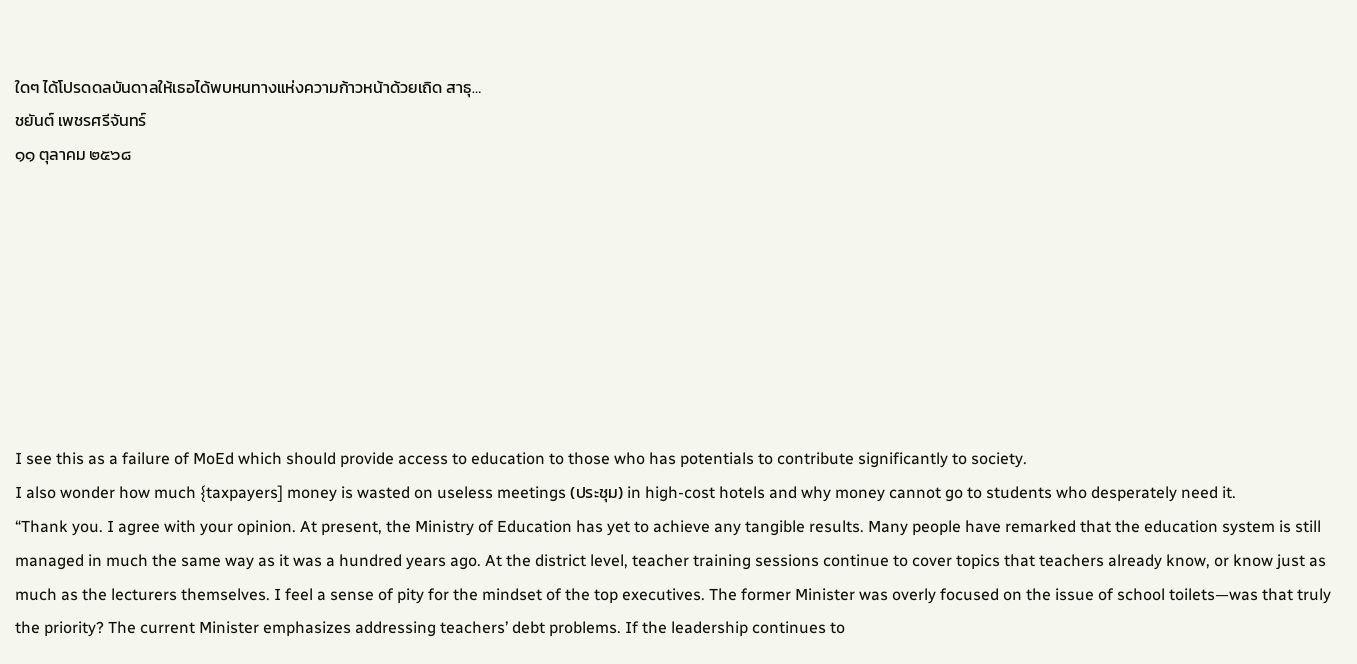ใดๆ ได้โปรดดลบันดาลให้เธอได้พบหนทางแห่งความก้าวหน้าด้วยเถิด สาธุ…
ชยันต์ เพชรศรีจันทร์
๑๑ ตุลาคม ๒๕๖๘








I see this as a failure of MoEd which should provide access to education to those who has potentials to contribute significantly to society.
I also wonder how much {taxpayers] money is wasted on useless meetings (ประชุม) in high-cost hotels and why money cannot go to students who desperately need it.
“Thank you. I agree with your opinion. At present, the Ministry of Education has yet to achieve any tangible results. Many people have remarked that the education system is still managed in much the same way as it was a hundred years ago. At the district level, teacher training sessions continue to cover topics that teachers already know, or know just as much as the lecturers themselves. I feel a sense of pity for the mindset of the top executives. The former Minister was overly focused on the issue of school toilets—was that truly the priority? The current Minister emphasizes addressing teachers’ debt problems. If the leadership continues to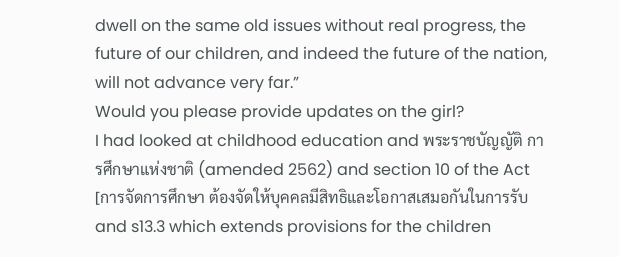dwell on the same old issues without real progress, the future of our children, and indeed the future of the nation, will not advance very far.”
Would you please provide updates on the girl?
I had looked at childhood education and พระราชบัญญัติ การศึกษาแห่งชาติ (amended 2562) and section 10 of the Act [การจัดการศึกษา ต้องจัดให้บุคคลมีสิทธิและโอกาสเสมอกันในการรับ and s13.3 which extends provisions for the children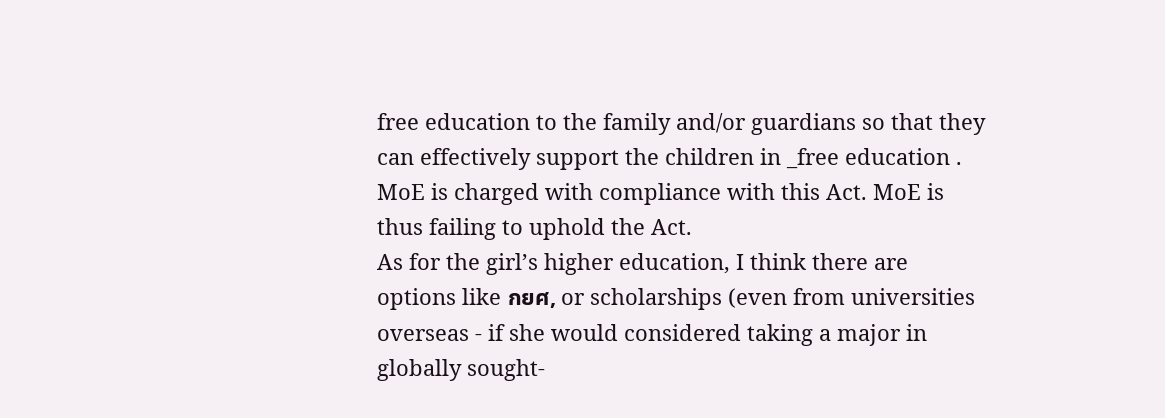free education to the family and/or guardians so that they can effectively support the children in _free education . MoE is charged with compliance with this Act. MoE is thus failing to uphold the Act.
As for the girl’s higher education, I think there are options like กยศ, or scholarships (even from universities overseas - if she would considered taking a major in globally sought-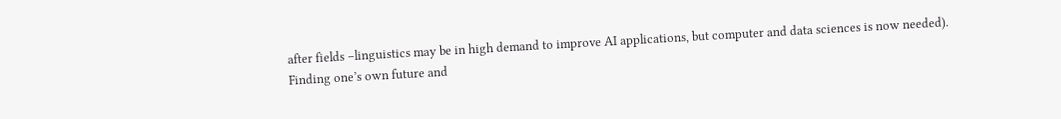after fields –linguistics may be in high demand to improve AI applications, but computer and data sciences is now needed).
Finding one’s own future and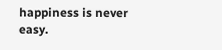happiness is never easy.